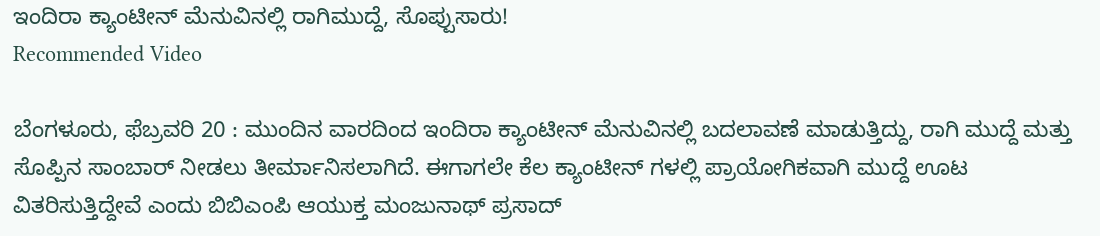ಇಂದಿರಾ ಕ್ಯಾಂಟೀನ್ ಮೆನುವಿನಲ್ಲಿ ರಾಗಿಮುದ್ದೆ, ಸೊಪ್ಪುಸಾರು!
Recommended Video

ಬೆಂಗಳೂರು, ಫೆಬ್ರವರಿ 20 : ಮುಂದಿನ ವಾರದಿಂದ ಇಂದಿರಾ ಕ್ಯಾಂಟೀನ್ ಮೆನುವಿನಲ್ಲಿ ಬದಲಾವಣೆ ಮಾಡುತ್ತಿದ್ದು, ರಾಗಿ ಮುದ್ದೆ ಮತ್ತು ಸೊಪ್ಪಿನ ಸಾಂಬಾರ್ ನೀಡಲು ತೀರ್ಮಾನಿಸಲಾಗಿದೆ. ಈಗಾಗಲೇ ಕೆಲ ಕ್ಯಾಂಟೀನ್ ಗಳಲ್ಲಿ ಪ್ರಾಯೋಗಿಕವಾಗಿ ಮುದ್ದೆ ಊಟ ವಿತರಿಸುತ್ತಿದ್ದೇವೆ ಎಂದು ಬಿಬಿಎಂಪಿ ಆಯುಕ್ತ ಮಂಜುನಾಥ್ ಪ್ರಸಾದ್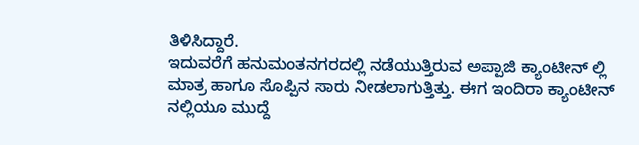ತಿಳಿಸಿದ್ದಾರೆ.
ಇದುವರೆಗೆ ಹನುಮಂತನಗರದಲ್ಲಿ ನಡೆಯುತ್ತಿರುವ ಅಪ್ಪಾಜಿ ಕ್ಯಾಂಟೀನ್ ಲ್ಲಿ ಮಾತ್ರ ಹಾಗೂ ಸೊಪ್ಪಿನ ಸಾರು ನೀಡಲಾಗುತ್ತಿತ್ತು. ಈಗ ಇಂದಿರಾ ಕ್ಯಾಂಟೀನ್ ನಲ್ಲಿಯೂ ಮುದ್ದೆ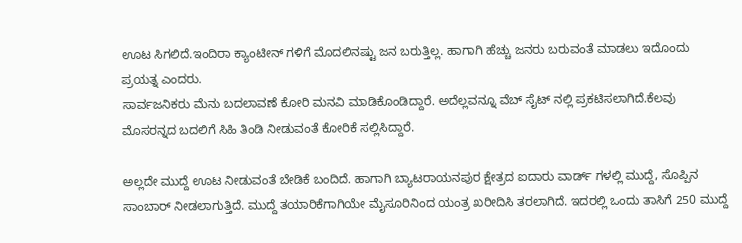ಊಟ ಸಿಗಲಿದೆ.ಇಂದಿರಾ ಕ್ಯಾಂಟೀನ್ ಗಳಿಗೆ ಮೊದಲಿನಷ್ಟು ಜನ ಬರುತ್ತಿಲ್ಲ. ಹಾಗಾಗಿ ಹೆಚ್ಚು ಜನರು ಬರುವಂತೆ ಮಾಡಲು ಇದೊಂದು ಪ್ರಯತ್ನ ಎಂದರು.
ಸಾರ್ವಜನಿಕರು ಮೆನು ಬದಲಾವಣೆ ಕೋರಿ ಮನವಿ ಮಾಡಿಕೊಂಡಿದ್ದಾರೆ. ಅದೆಲ್ಲವನ್ನೂ ವೆಬ್ ಸೈಟ್ ನಲ್ಲಿ ಪ್ರಕಟಿಸಲಾಗಿದೆ.ಕೆಲವು ಮೊಸರನ್ನದ ಬದಲಿಗೆ ಸಿಹಿ ತಿಂಡಿ ನೀಡುವಂತೆ ಕೋರಿಕೆ ಸಲ್ಲಿಸಿದ್ದಾರೆ.

ಅಲ್ಲದೇ ಮುದ್ದೆ ಊಟ ನೀಡುವಂತೆ ಬೇಡಿಕೆ ಬಂದಿದೆ. ಹಾಗಾಗಿ ಬ್ಯಾಟರಾಯನಪುರ ಕ್ಷೇತ್ರದ ಐದಾರು ವಾರ್ಡ್ ಗಳಲ್ಲಿ ಮುದ್ದೆ, ಸೊಪ್ಪಿನ ಸಾಂಬಾರ್ ನೀಡಲಾಗುತ್ತಿದೆ. ಮುದ್ದೆ ತಯಾರಿಕೆಗಾಗಿಯೇ ಮೈಸೂರಿನಿಂದ ಯಂತ್ರ ಖರೀದಿಸಿ ತರಲಾಗಿದೆ. ಇದರಲ್ಲಿ ಒಂದು ತಾಸಿಗೆ 250 ಮುದ್ದೆ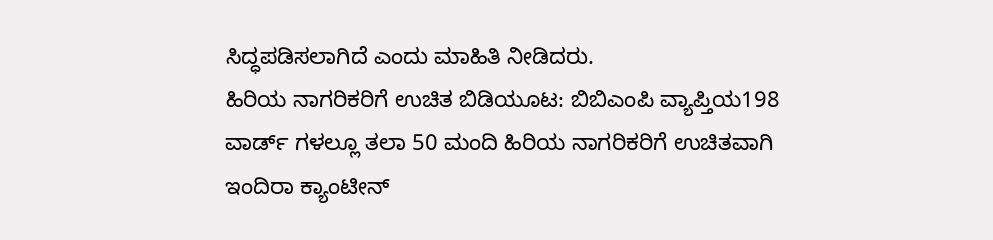ಸಿದ್ಧಪಡಿಸಲಾಗಿದೆ ಎಂದು ಮಾಹಿತಿ ನೀಡಿದರು.
ಹಿರಿಯ ನಾಗರಿಕರಿಗೆ ಉಚಿತ ಬಿಡಿಯೂಟ: ಬಿಬಿಎಂಪಿ ವ್ಯಾಪ್ತಿಯ198 ವಾರ್ಡ್ ಗಳಲ್ಲೂ ತಲಾ 50 ಮಂದಿ ಹಿರಿಯ ನಾಗರಿಕರಿಗೆ ಉಚಿತವಾಗಿ ಇಂದಿರಾ ಕ್ಯಾಂಟೀನ್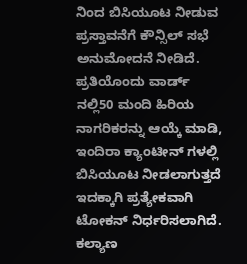ನಿಂದ ಬಿಸಿಯೂಟ ನೀಡುವ ಪ್ರಸ್ತಾವನೆಗೆ ಕೌನ್ಸಿಲ್ ಸಭೆ ಅನುಮೋದನೆ ನೀಡಿದೆ. ಪ್ರತಿಯೊಂದು ವಾರ್ಡ್ ನಲ್ಲಿ50 ಮಂದಿ ಹಿರಿಯ ನಾಗರಿಕರನ್ನು ಆಯ್ಕೆ ಮಾಡಿ, ಇಂದಿರಾ ಕ್ಯಾಂಟೀನ್ ಗಳಲ್ಲಿ ಬಿಸಿಯೂಟ ನೀಡಲಾಗುತ್ತದೆ ಇದಕ್ಕಾಗಿ ಪ್ರತ್ಯೇಕವಾಗಿ ಟೋಕನ್ ನಿರ್ಧರಿಸಲಾಗಿದೆ. ಕಲ್ಯಾಣ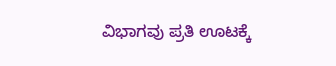ವಿಭಾಗವು ಪ್ರತಿ ಊಟಕ್ಕೆ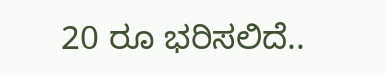20 ರೂ ಭರಿಸಲಿದೆ..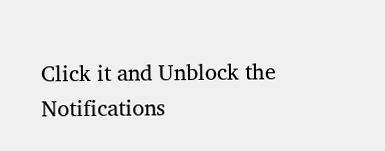Click it and Unblock the Notifications